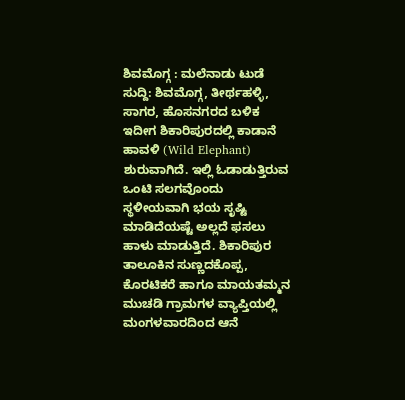ಶಿವಮೊಗ್ಗ : ಮಲೆನಾಡು ಟುಡೆ ಸುದ್ದಿ: ಶಿವಮೊಗ್ಗ, ತೀರ್ಥಹಳ್ಳಿ, ಸಾಗರ, ಹೊಸನಗರದ ಬಳಿಕ ಇದೀಗ ಶಿಕಾರಿಪುರದಲ್ಲಿ ಕಾಡಾನೆ ಹಾವಳಿ (Wild Elephant) ಶುರುವಾಗಿದೆ. ಇಲ್ಲಿ ಓಡಾಡುತ್ತಿರುವ ಒಂಟಿ ಸಲಗವೊಂದು ಸ್ಥಳೀಯವಾಗಿ ಭಯ ಸೃಷ್ಟಿ ಮಾಡಿದೆಯಷ್ಟೆ ಅಲ್ಲದೆ ಫಸಲು ಹಾಳು ಮಾಡುತ್ತಿದೆ. ಶಿಕಾರಿಪುರ ತಾಲೂಕಿನ ಸುಣ್ಣದಕೊಪ್ಪ, ಕೊರಟಿಕರೆ ಹಾಗೂ ಮಾಯತಮ್ಮನ ಮುಚಡಿ ಗ್ರಾಮಗಳ ವ್ಯಾಪ್ತಿಯಲ್ಲಿ ಮಂಗಳವಾರದಿಂದ ಆನೆ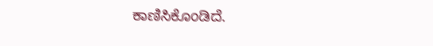ಕಾಣಿಸಿಕೊಂಡಿದೆ.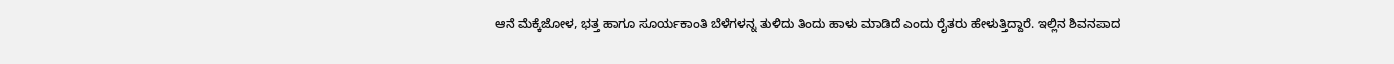ಆನೆ ಮೆಕ್ಕೆಜೋಳ, ಭತ್ತ ಹಾಗೂ ಸೂರ್ಯಕಾಂತಿ ಬೆಳೆಗಳನ್ನ ತುಳಿದು ತಿಂದು ಹಾಳು ಮಾಡಿದೆ ಎಂದು ರೈತರು ಹೇಳುತ್ತಿದ್ದಾರೆ. ಇಲ್ಲಿನ ಶಿವನಪಾದ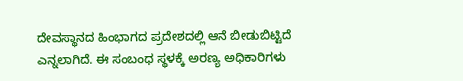ದೇವಸ್ಥಾನದ ಹಿಂಭಾಗದ ಪ್ರದೇಶದಲ್ಲಿ ಆನೆ ಬೀಡುಬಿಟ್ಟಿದೆ ಎನ್ನಲಾಗಿದೆ. ಈ ಸಂಬಂಧ ಸ್ಥಳಕ್ಕೆ ಅರಣ್ಯ ಅಧಿಕಾರಿಗಳು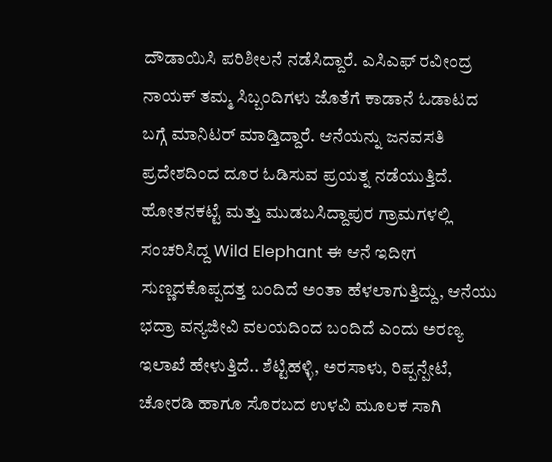ದೌಡಾಯಿಸಿ ಪರಿಶೀಲನೆ ನಡೆಸಿದ್ದಾರೆ. ಎಸಿಎಫ್ ರವೀಂದ್ರ ನಾಯಕ್ ತಮ್ಮ ಸಿಬ್ಬಂದಿಗಳು ಜೊತೆಗೆ ಕಾಡಾನೆ ಓಡಾಟದ ಬಗ್ಗೆ ಮಾನಿಟರ್ ಮಾಡ್ತಿದ್ದಾರೆ. ಆನೆಯನ್ನು ಜನವಸತಿ ಪ್ರದೇಶದಿಂದ ದೂರ ಓಡಿಸುವ ಪ್ರಯತ್ನ ನಡೆಯುತ್ತಿದೆ. ಹೋತನಕಟ್ಟೆ ಮತ್ತು ಮುಡಬಸಿದ್ದಾಪುರ ಗ್ರಾಮಗಳಲ್ಲಿ ಸಂಚರಿಸಿದ್ದ Wild Elephant ಈ ಆನೆ ಇದೀಗ ಸುಣ್ಣದಕೊಪ್ಪದತ್ತ ಬಂದಿದೆ ಅಂತಾ ಹೆಳಲಾಗುತ್ತಿದ್ದು, ಆನೆಯು ಭದ್ರಾ ವನ್ಯಜೀವಿ ವಲಯದಿಂದ ಬಂದಿದೆ ಎಂದು ಅರಣ್ಯ ಇಲಾಖೆ ಹೇಳುತ್ತಿದೆ.. ಶೆಟ್ಟಿಹಳ್ಳಿ, ಅರಸಾಳು, ರಿಪ್ಪನ್ಪೇಟೆ, ಚೋರಡಿ ಹಾಗೂ ಸೊರಬದ ಉಳವಿ ಮೂಲಕ ಸಾಗಿ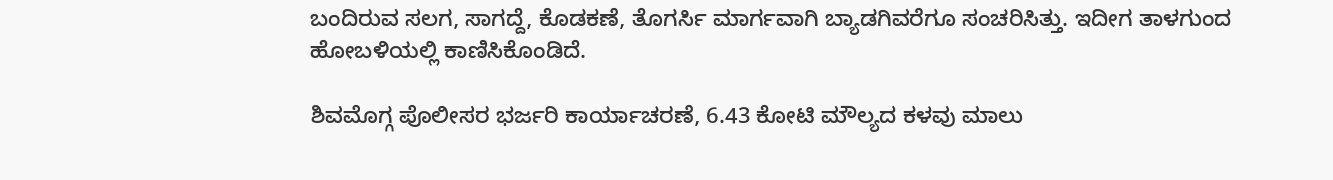ಬಂದಿರುವ ಸಲಗ, ಸಾಗದ್ದೆ, ಕೊಡಕಣೆ, ತೊಗರ್ಸಿ ಮಾರ್ಗವಾಗಿ ಬ್ಯಾಡಗಿವರೆಗೂ ಸಂಚರಿಸಿತ್ತು. ಇದೀಗ ತಾಳಗುಂದ ಹೋಬಳಿಯಲ್ಲಿ ಕಾಣಿಸಿಕೊಂಡಿದೆ.

ಶಿವಮೊಗ್ಗ ಪೊಲೀಸರ ಭರ್ಜರಿ ಕಾರ್ಯಾಚರಣೆ, 6.43 ಕೋಟಿ ಮೌಲ್ಯದ ಕಳವು ಮಾಲು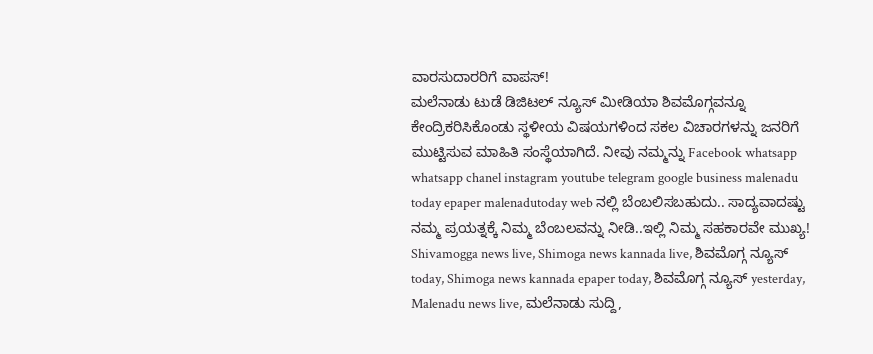ವಾರಸುದಾರರಿಗೆ ವಾಪಸ್!
ಮಲೆನಾಡು ಟುಡೆ ಡಿಜಿಟಲ್ ನ್ಯೂಸ್ ಮೀಡಿಯಾ ಶಿವಮೊಗ್ಗವನ್ನೂ ಕೇಂದ್ರಿಕರಿಸಿಕೊಂಡು ಸ್ಥಳೀಯ ವಿಷಯಗಳಿಂದ ಸಕಲ ವಿಚಾರಗಳನ್ನು ಜನರಿಗೆ ಮುಟ್ಟಿಸುವ ಮಾಹಿತಿ ಸಂಸ್ಥೆಯಾಗಿದೆ. ನೀವು ನಮ್ಮನ್ನು Facebook whatsapp whatsapp chanel instagram youtube telegram google business malenadu today epaper malenadutoday web ನಲ್ಲಿ ಬೆಂಬಲಿಸಬಹುದು.. ಸಾದ್ಯವಾದಷ್ಟು ನಮ್ಮ ಪ್ರಯತ್ನಕ್ಕೆ ನಿಮ್ಮ ಬೆಂಬಲವನ್ನು ನೀಡಿ..ಇಲ್ಲಿ ನಿಮ್ಮ ಸಹಕಾರವೇ ಮುಖ್ಯ!
Shivamogga news live, Shimoga news kannada live, ಶಿವಮೊಗ್ಗ ನ್ಯೂಸ್ today, Shimoga news kannada epaper today, ಶಿವಮೊಗ್ಗ ನ್ಯೂಸ್ yesterday, Malenadu news live, ಮಲೆನಾಡು ಸುದ್ದಿ,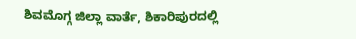ಶಿವಮೊಗ್ಗ ಜಿಲ್ಲಾ ವಾರ್ತೆ, ಶಿಕಾರಿಪುರದಲ್ಲಿ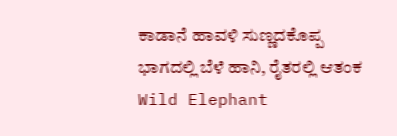ಕಾಡಾನೆ ಹಾವಳಿ ಸುಣ್ಣದಕೊಪ್ಪ ಭಾಗದಲ್ಲಿ ಬೆಳೆ ಹಾನಿ, ರೈತರಲ್ಲಿ ಆತಂಕ Wild Elephant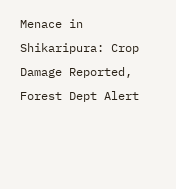Menace in Shikaripura: Crop Damage Reported, Forest Dept Alert